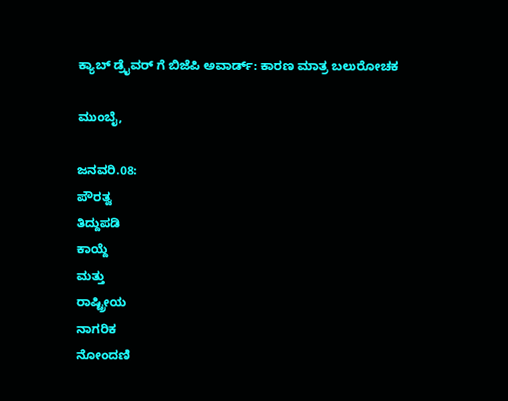ಕ್ಯಾಬ್ ಡ್ರೈವರ್ ಗೆ ಬಿಜೆಪಿ ಅವಾರ್ಡ್: ಕಾರಣ ಮಾತ್ರ ಬಲುರೋಚಕ

ಮುಂಬೈ,

ಜನವರಿ.08:
ಪೌರತ್ವ
ತಿದ್ದುಪಡಿ
ಕಾಯ್ದೆ
ಮತ್ತು
ರಾಷ್ಟ್ರೀಯ
ನಾಗರಿಕ
ನೋಂದಣಿ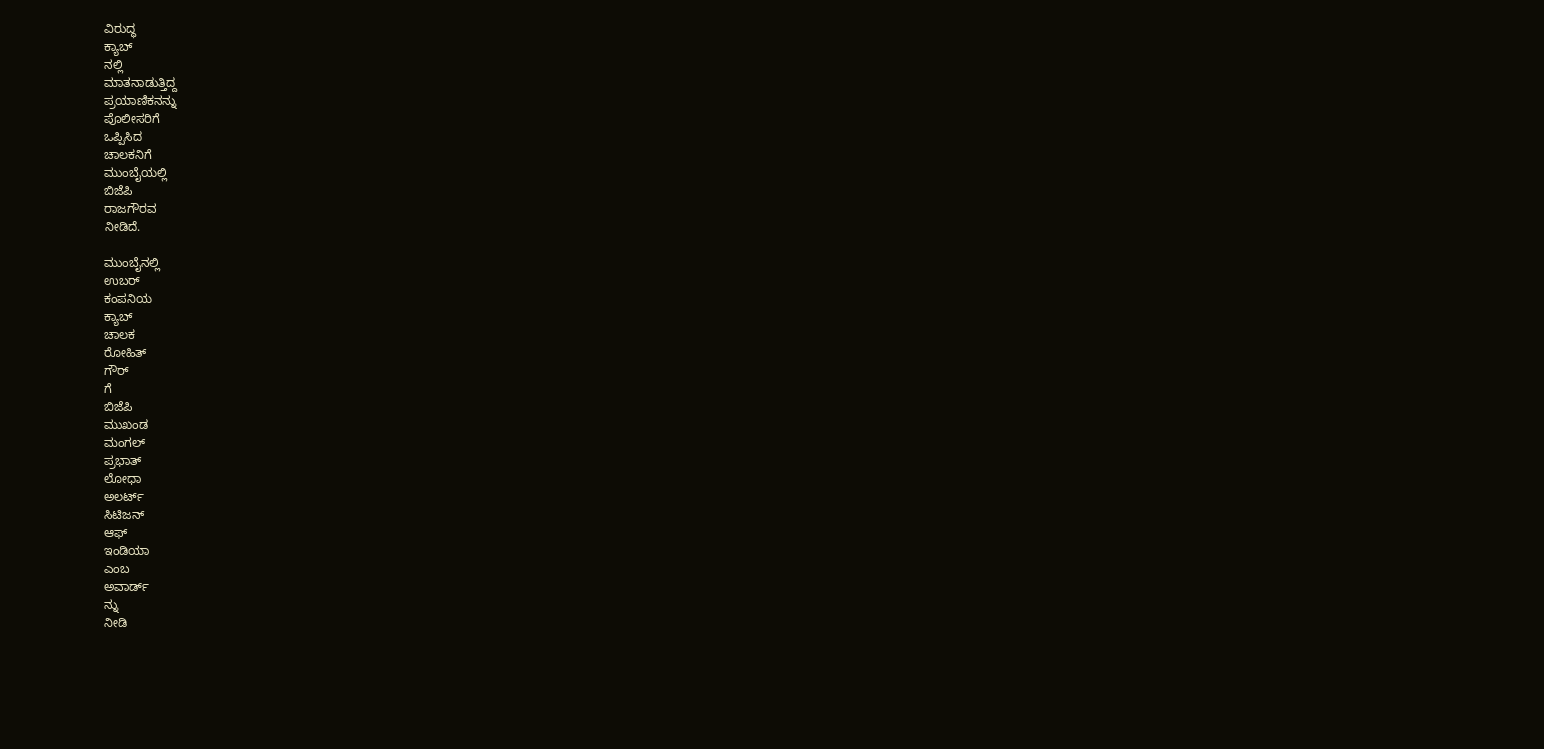ವಿರುದ್ಧ
ಕ್ಯಾಬ್
ನಲ್ಲಿ
ಮಾತನಾಡುತ್ತಿದ್ದ
ಪ್ರಯಾಣಿಕನನ್ನು
ಪೊಲೀಸರಿಗೆ
ಒಪ್ಪಿಸಿದ
ಚಾಲಕನಿಗೆ
ಮುಂಬೈಯಲ್ಲಿ
ಬಿಜೆಪಿ
ರಾಜಗೌರವ
ನೀಡಿದೆ.

ಮುಂಬೈನಲ್ಲಿ
ಉಬರ್
ಕಂಪನಿಯ
ಕ್ಯಾಬ್
ಚಾಲಕ
ರೋಹಿತ್
ಗೌರ್
ಗೆ
ಬಿಜೆಪಿ
ಮುಖಂಡ
ಮಂಗಲ್
ಪ್ರಭಾತ್
ಲೋಧಾ
ಅಲರ್ಟ್
ಸಿಟಿಜನ್
ಆಫ್
ಇಂಡಿಯಾ
ಎಂಬ
ಅವಾರ್ಡ್
ನ್ನು
ನೀಡಿ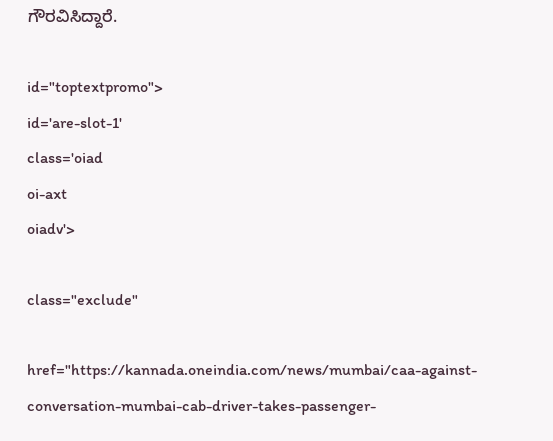ಗೌರವಿಸಿದ್ದಾರೆ.

id="toptextpromo">
id='are-slot-1'
class='oiad
oi-axt
oiadv'>

class="exclude"

href="https://kannada.oneindia.com/news/mumbai/caa-against-conversation-mumbai-cab-driver-takes-passenger-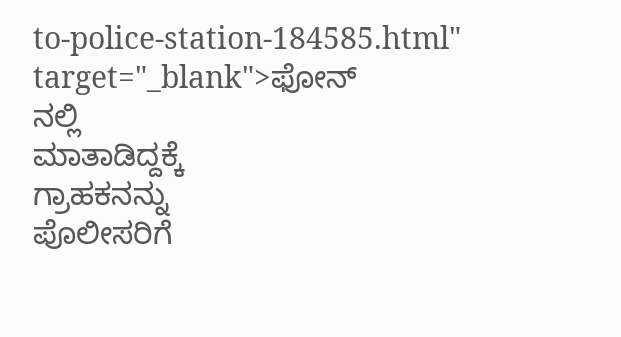to-police-station-184585.html"
target="_blank">ಫೋನ್
ನಲ್ಲಿ
ಮಾತಾಡಿದ್ದಕ್ಕೆ
ಗ್ರಾಹಕನನ್ನು
ಪೊಲೀಸರಿಗೆ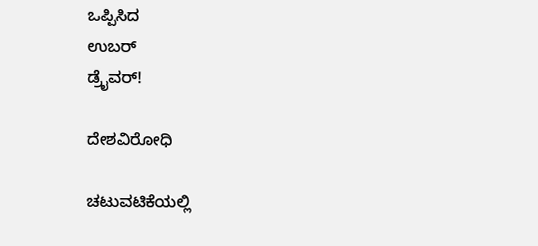ಒಪ್ಪಿಸಿದ
ಉಬರ್
ಡ್ರೈವರ್!

ದೇಶವಿರೋಧಿ

ಚಟುವಟಿಕೆಯಲ್ಲಿ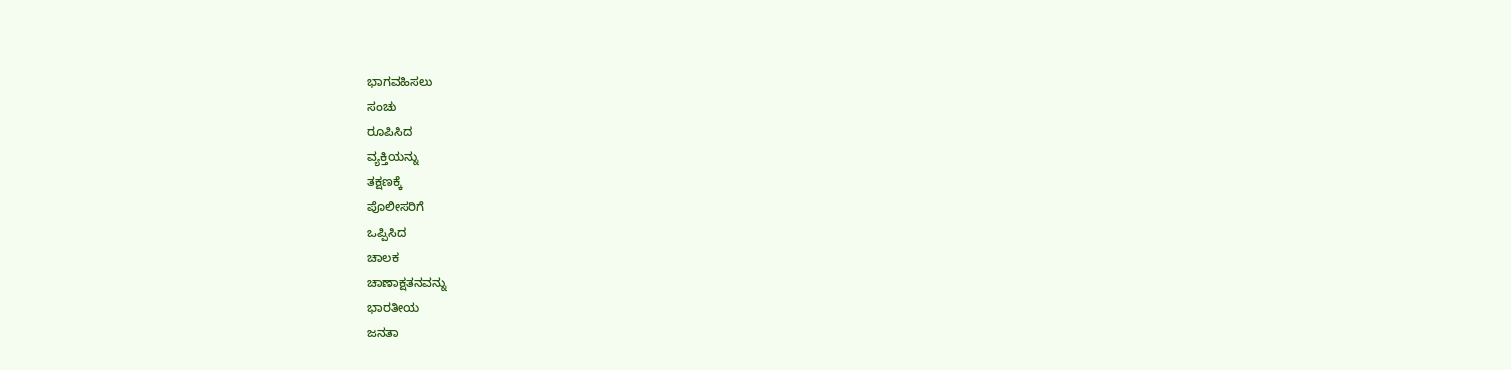ಭಾಗವಹಿಸಲು
ಸಂಚು
ರೂಪಿಸಿದ
ವ್ಯಕ್ತಿಯನ್ನು
ತಕ್ಷಣಕ್ಕೆ
ಪೊಲೀಸರಿಗೆ
ಒಪ್ಪಿಸಿದ
ಚಾಲಕ
ಚಾಣಾಕ್ಷತನವನ್ನು
ಭಾರತೀಯ
ಜನತಾ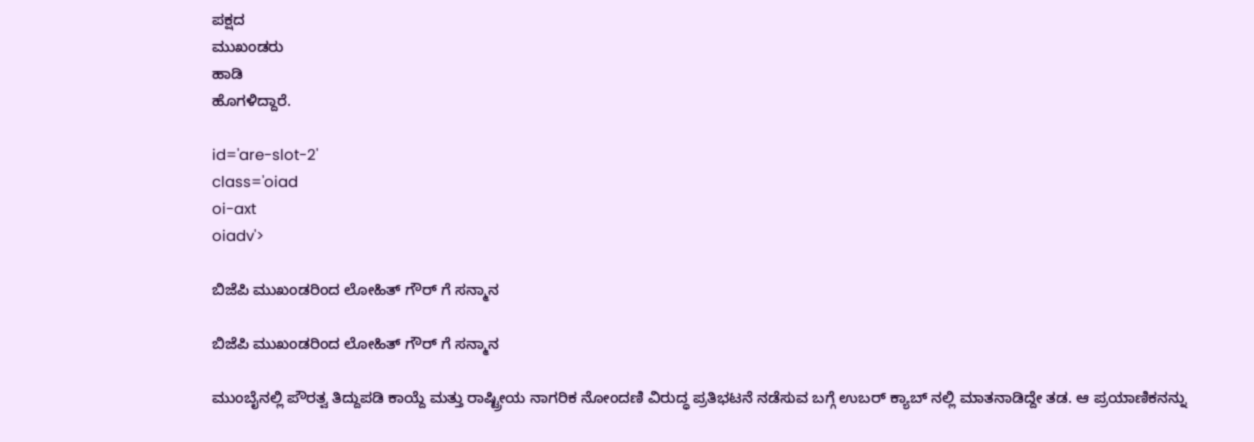ಪಕ್ಷದ
ಮುಖಂಡರು
ಹಾಡಿ
ಹೊಗಳಿದ್ದಾರೆ.

id='are-slot-2'
class='oiad
oi-axt
oiadv'>

ಬಿಜೆಪಿ ಮುಖಂಡರಿಂದ ಲೋಹಿತ್ ಗೌರ್ ಗೆ ಸನ್ಮಾನ

ಬಿಜೆಪಿ ಮುಖಂಡರಿಂದ ಲೋಹಿತ್ ಗೌರ್ ಗೆ ಸನ್ಮಾನ

ಮುಂಬೈನಲ್ಲಿ ಪೌರತ್ವ ತಿದ್ದುಪಡಿ ಕಾಯ್ದೆ ಮತ್ತು ರಾಷ್ಟ್ರೀಯ ನಾಗರಿಕ ನೋಂದಣಿ ವಿರುದ್ಧ ಪ್ರತಿಭಟನೆ ನಡೆಸುವ ಬಗ್ಗೆ ಉಬರ್ ಕ್ಯಾಬ್ ನಲ್ಲಿ ಮಾತನಾಡಿದ್ದೇ ತಡ. ಆ ಪ್ರಯಾಣಿಕನನ್ನು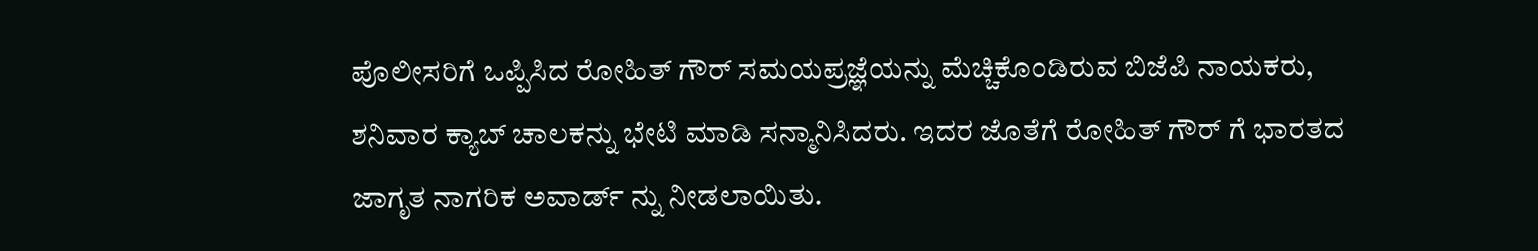ಪೊಲೀಸರಿಗೆ ಒಪ್ಪಿಸಿದ ರೋಹಿತ್ ಗೌರ್ ಸಮಯಪ್ರಜ್ಞೆಯನ್ನು ಮೆಚ್ಚಿಕೊಂಡಿರುವ ಬಿಜೆಪಿ ನಾಯಕರು, ಶನಿವಾರ ಕ್ಯಾಬ್ ಚಾಲಕನ್ನು ಭೇಟಿ ಮಾಡಿ ಸನ್ಮಾನಿಸಿದರು. ಇದರ ಜೊತೆಗೆ ರೋಹಿತ್ ಗೌರ್ ಗೆ ಭಾರತದ ಜಾಗೃತ ನಾಗರಿಕ ಅವಾರ್ಡ್ ನ್ನು ನೀಡಲಾಯಿತು.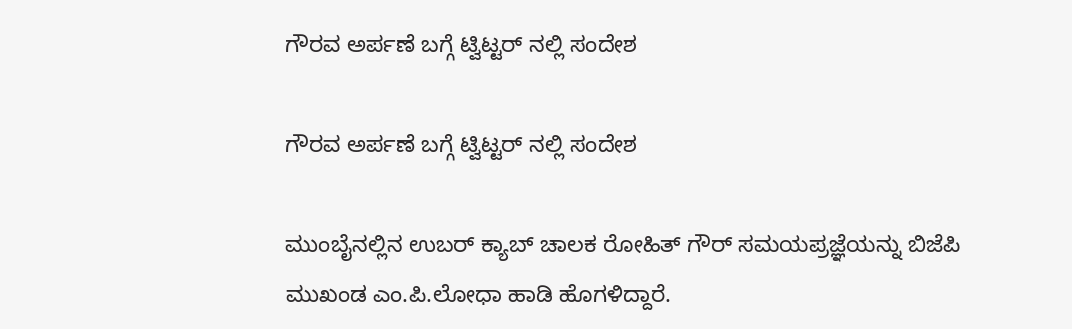ಗೌರವ ಅರ್ಪಣೆ ಬಗ್ಗೆ ಟ್ವಿಟ್ಟರ್ ನಲ್ಲಿ ಸಂದೇಶ

ಗೌರವ ಅರ್ಪಣೆ ಬಗ್ಗೆ ಟ್ವಿಟ್ಟರ್ ನಲ್ಲಿ ಸಂದೇಶ

ಮುಂಬೈನಲ್ಲಿನ ಉಬರ್ ಕ್ಯಾಬ್ ಚಾಲಕ ರೋಹಿತ್ ಗೌರ್ ಸಮಯಪ್ರಜ್ಞೆಯನ್ನು ಬಿಜೆಪಿ ಮುಖಂಡ ಎಂ.ಪಿ.ಲೋಧಾ ಹಾಡಿ ಹೊಗಳಿದ್ದಾರೆ.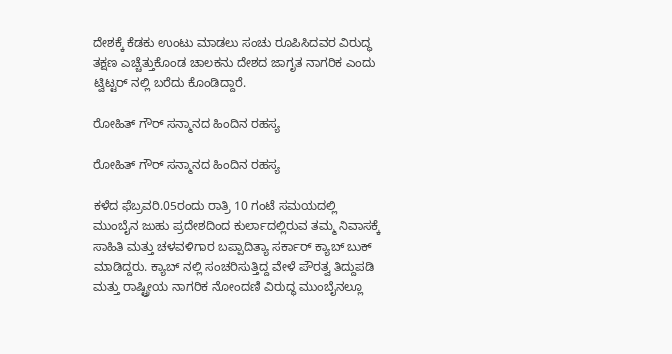ದೇಶಕ್ಕೆ ಕೆಡಕು ಉಂಟು ಮಾಡಲು ಸಂಚು ರೂಪಿಸಿದವರ ವಿರುದ್ಧ ತಕ್ಷಣ ಎಚ್ಚೆತ್ತುಕೊಂಡ ಚಾಲಕನು ದೇಶದ ಜಾಗೃತ ನಾಗರಿಕ ಎಂದು ಟ್ವಿಟ್ಟರ್ ನಲ್ಲಿ ಬರೆದು ಕೊಂಡಿದ್ದಾರೆ.

ರೋಹಿತ್ ಗೌರ್ ಸನ್ಮಾನದ ಹಿಂದಿನ ರಹಸ್ಯ

ರೋಹಿತ್ ಗೌರ್ ಸನ್ಮಾನದ ಹಿಂದಿನ ರಹಸ್ಯ

ಕಳೆದ ಫೆಬ್ರವರಿ.05ರಂದು ರಾತ್ರಿ 10 ಗಂಟೆ ಸಮಯದಲ್ಲಿ ಮುಂಬೈನ ಜುಹು ಪ್ರದೇಶದಿಂದ ಕುರ್ಲಾದಲ್ಲಿರುವ ತಮ್ಮ ನಿವಾಸಕ್ಕೆ ಸಾಹಿತಿ ಮತ್ತು ಚಳವಳಿಗಾರ ಬಪ್ಪಾದಿತ್ಯಾ ಸರ್ಕಾರ್ ಕ್ಯಾಬ್ ಬುಕ್ ಮಾಡಿದ್ದರು. ಕ್ಯಾಬ್ ನಲ್ಲಿ ಸಂಚರಿಸುತ್ತಿದ್ದ ವೇಳೆ ಪೌರತ್ವ ತಿದ್ದುಪಡಿ ಮತ್ತು ರಾಷ್ಟ್ರೀಯ ನಾಗರಿಕ ನೋಂದಣಿ ವಿರುದ್ಧ ಮುಂಬೈನಲ್ಲೂ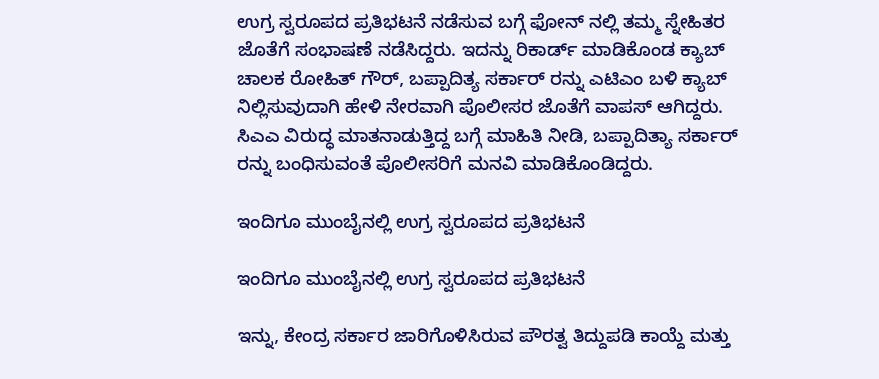ಉಗ್ರ ಸ್ವರೂಪದ ಪ್ರತಿಭಟನೆ ನಡೆಸುವ ಬಗ್ಗೆ ಫೋನ್ ನಲ್ಲಿ ತಮ್ಮ ಸ್ನೇಹಿತರ ಜೊತೆಗೆ ಸಂಭಾಷಣೆ ನಡೆಸಿದ್ದರು. ಇದನ್ನು ರಿಕಾರ್ಡ್ ಮಾಡಿಕೊಂಡ ಕ್ಯಾಬ್ ಚಾಲಕ ರೋಹಿತ್ ಗೌರ್, ಬಪ್ಪಾದಿತ್ಯ ಸರ್ಕಾರ್ ರನ್ನು ಎಟಿಎಂ ಬಳಿ ಕ್ಯಾಬ್ ನಿಲ್ಲಿಸುವುದಾಗಿ ಹೇಳಿ ನೇರವಾಗಿ ಪೊಲೀಸರ ಜೊತೆಗೆ ವಾಪಸ್ ಆಗಿದ್ದರು. ಸಿಎಎ ವಿರುದ್ಧ ಮಾತನಾಡುತ್ತಿದ್ದ ಬಗ್ಗೆ ಮಾಹಿತಿ ನೀಡಿ, ಬಪ್ಪಾದಿತ್ಯಾ ಸರ್ಕಾರ್ ರನ್ನು ಬಂಧಿಸುವಂತೆ ಪೊಲೀಸರಿಗೆ ಮನವಿ ಮಾಡಿಕೊಂಡಿದ್ದರು.

ಇಂದಿಗೂ ಮುಂಬೈನಲ್ಲಿ ಉಗ್ರ ಸ್ವರೂಪದ ಪ್ರತಿಭಟನೆ

ಇಂದಿಗೂ ಮುಂಬೈನಲ್ಲಿ ಉಗ್ರ ಸ್ವರೂಪದ ಪ್ರತಿಭಟನೆ

ಇನ್ನು, ಕೇಂದ್ರ ಸರ್ಕಾರ ಜಾರಿಗೊಳಿಸಿರುವ ಪೌರತ್ವ ತಿದ್ದುಪಡಿ ಕಾಯ್ದೆ ಮತ್ತು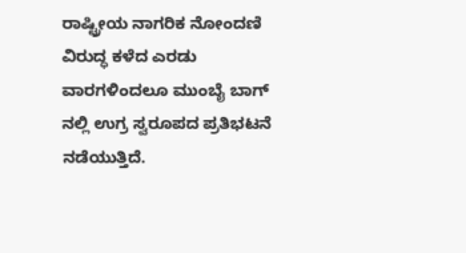ರಾಷ್ಟ್ರೀಯ ನಾಗರಿಕ ನೋಂದಣಿ ವಿರುದ್ಧ ಕಳೆದ ಎರಡು ವಾರಗಳಿಂದಲೂ ಮುಂಬೈ ಬಾಗ್ ನಲ್ಲಿ ಉಗ್ರ ಸ್ವರೂಪದ ಪ್ರತಿಭಟನೆ ನಡೆಯುತ್ತಿದೆ.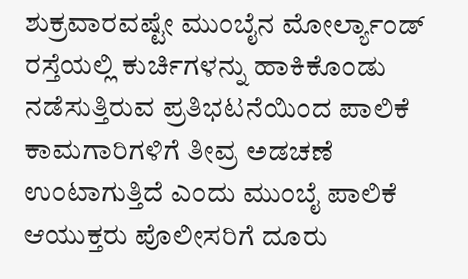ಶುಕ್ರವಾರವಷ್ಟೇ ಮುಂಬೈನ ಮೋರ್ಲ್ಯಾಂಡ್ ರಸ್ತೆಯಲ್ಲಿ ಕುರ್ಚಿಗಳನ್ನು ಹಾಕಿಕೊಂಡು ನಡೆಸುತ್ತಿರುವ ಪ್ರತಿಭಟನೆಯಿಂದ ಪಾಲಿಕೆ ಕಾಮಗಾರಿಗಳಿಗೆ ತೀವ್ರ ಅಡಚಣೆ ಉಂಟಾಗುತ್ತಿದೆ ಎಂದು ಮುಂಬೈ ಪಾಲಿಕೆ ಆಯುಕ್ತರು ಪೊಲೀಸರಿಗೆ ದೂರು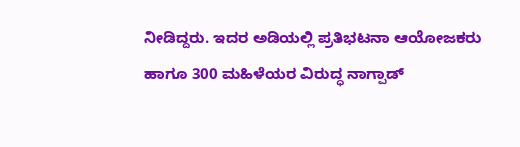ನೀಡಿದ್ದರು. ಇದರ ಅಡಿಯಲ್ಲಿ ಪ್ರತಿಭಟನಾ ಆಯೋಜಕರು ಹಾಗೂ 300 ಮಹಿಳೆಯರ ವಿರುದ್ಧ ನಾಗ್ಪಾಡ್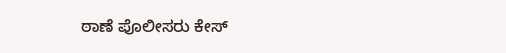ಠಾಣೆ ಪೊಲೀಸರು ಕೇಸ್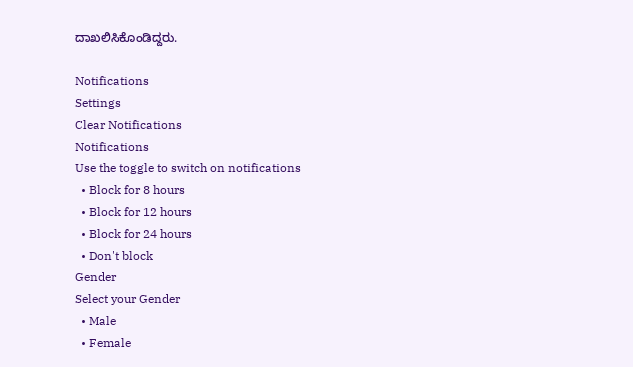ದಾಖಲಿಸಿಕೊಂಡಿದ್ದರು.

Notifications
Settings
Clear Notifications
Notifications
Use the toggle to switch on notifications
  • Block for 8 hours
  • Block for 12 hours
  • Block for 24 hours
  • Don't block
Gender
Select your Gender
  • Male
  • Female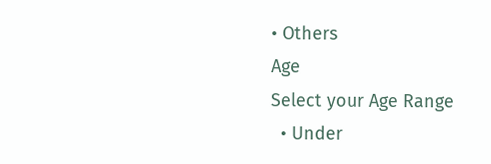• Others
Age
Select your Age Range
  • Under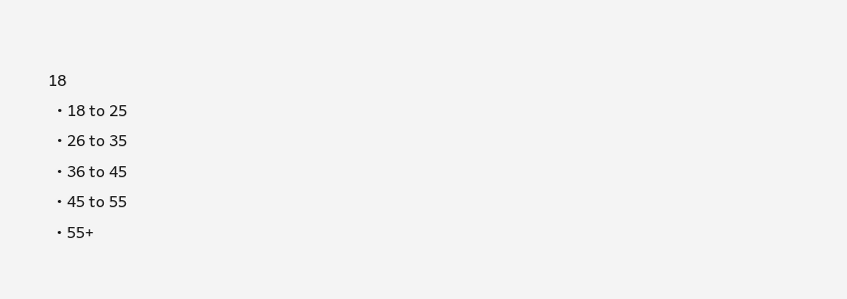18
  • 18 to 25
  • 26 to 35
  • 36 to 45
  • 45 to 55
  • 55+